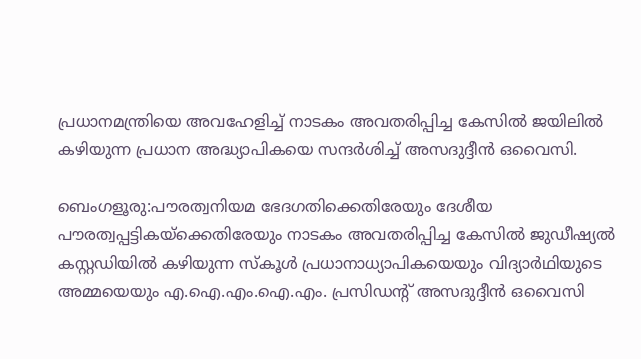പ്രധാനമന്ത്രിയെ അവഹേളിച്ച് നാടകം അവതരിപ്പിച്ച കേസിൽ ജയിലിൽ കഴിയുന്ന പ്രധാന അദ്ധ്യാപികയെ സന്ദർശിച്ച് അസദുദ്ദീൻ ഒവൈസി.

ബെംഗളൂരു:പൗരത്വനിയമ ഭേദഗതിക്കെതിരേയും ദേശീയ പൗരത്വപ്പട്ടികയ്ക്കെതിരേയും നാടകം അവതരിപ്പിച്ച കേസിൽ ജുഡീഷ്യൽ കസ്റ്റഡിയിൽ കഴിയുന്ന സ്കൂൾ പ്രധാനാധ്യാപികയെയും വിദ്യാർഥിയുടെ അമ്മയെയും എ.ഐ.എം.ഐ.എം. പ്രസിഡന്റ് അസദുദ്ദീൻ ഒവൈസി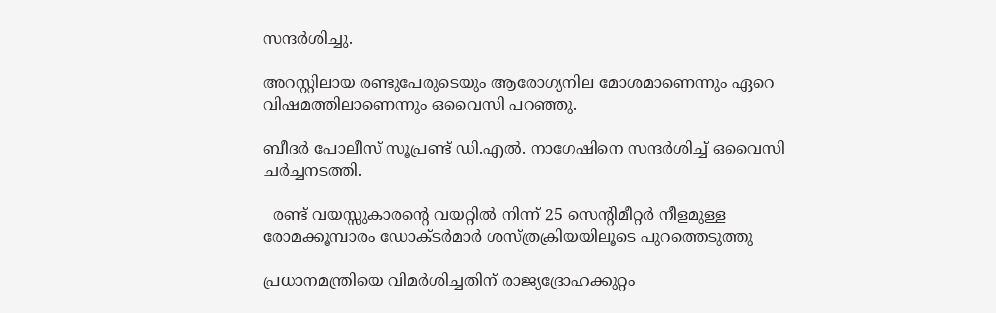സന്ദർശിച്ചു.

അറസ്റ്റിലായ രണ്ടുപേരുടെയും ആരോഗ്യനില മോശമാണെന്നും ഏറെ വിഷമത്തിലാണെന്നും ഒവൈസി പറഞ്ഞു.

ബീദർ പോലീസ് സൂപ്രണ്ട് ഡി.എൽ. നാഗേഷിനെ സന്ദർശിച്ച് ഒവൈസി ചർച്ചനടത്തി.

  രണ്ട് വയസ്സുകാരന്റെ വയറ്റിൽ നിന്ന് 25 സെന്റിമീറ്റർ നീളമുള്ള രോമക്കൂമ്പാരം ഡോക്ടർമാർ ശസ്ത്രക്രിയയിലൂടെ പുറത്തെടുത്തു

പ്രധാനമന്ത്രിയെ വിമർശിച്ചതിന് രാജ്യദ്രോഹക്കുറ്റം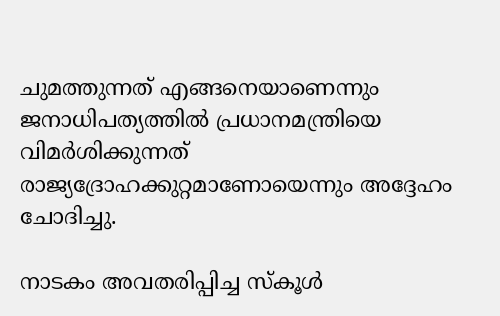ചുമത്തുന്നത് എങ്ങനെയാണെന്നും ജനാധിപത്യത്തിൽ പ്രധാനമന്ത്രിയെ വിമർശിക്കുന്നത് രാജ്യദ്രോഹക്കുറ്റമാണോയെന്നും അദ്ദേഹം ചോദിച്ചു.

നാടകം അവതരിപ്പിച്ച സ്കൂൾ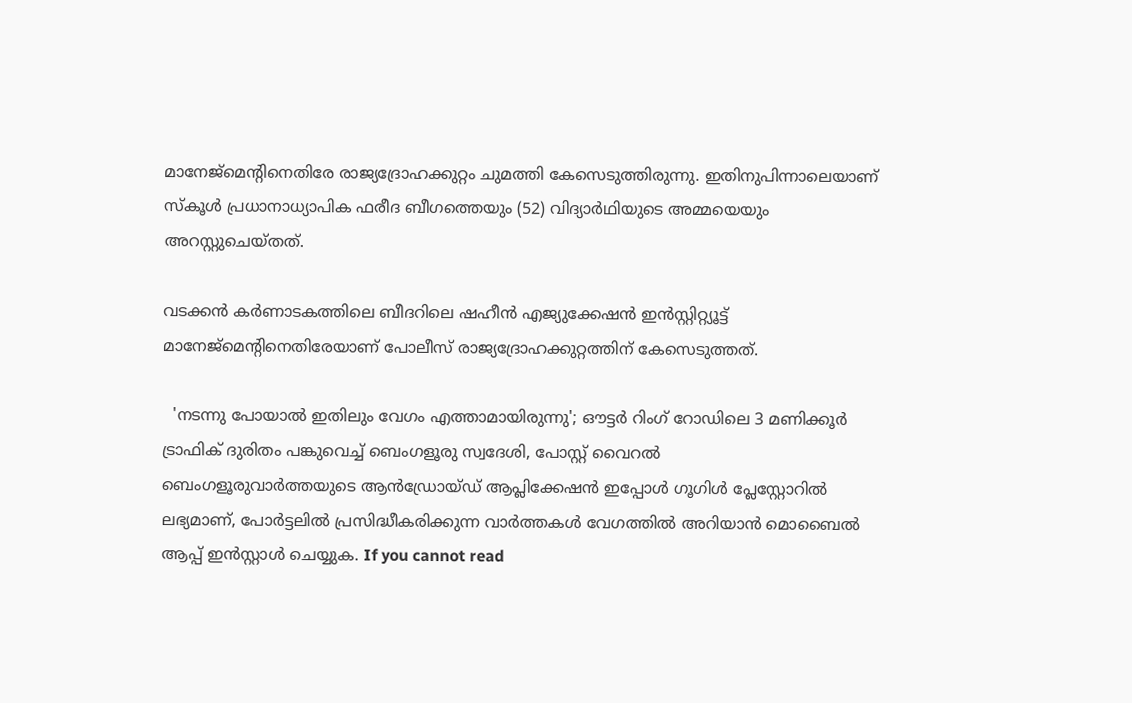മാനേജ്‌മെന്റിനെതിരേ രാജ്യദ്രോഹക്കുറ്റം ചുമത്തി കേസെടുത്തിരുന്നു. ഇതിനുപിന്നാലെയാണ് സ്കൂൾ പ്രധാനാധ്യാപിക ഫരീദ ബീഗത്തെയും (52) വിദ്യാർഥിയുടെ അമ്മയെയും അറസ്റ്റുചെയ്തത്.

വടക്കൻ കർണാടകത്തിലെ ബീദറിലെ ഷഹീൻ എജ്യുക്കേഷൻ ഇൻസ്റ്റിറ്റ്യൂട്ട് മാനേജ്‌മെന്റിനെതിരേയാണ് പോലീസ് രാജ്യദ്രോഹക്കുറ്റത്തിന് കേസെടുത്തത്.

  'നടന്നു പോയാൽ ഇതിലും വേഗം എത്താമായിരുന്നു'; ഔട്ടർ റിംഗ് റോഡിലെ 3 മണിക്കൂർ ട്രാഫിക് ദുരിതം പങ്കുവെച്ച് ബെംഗളൂരു സ്വദേശി, പോസ്റ്റ് വൈറൽ
ബെംഗളൂരുവാർത്തയുടെ ആൻഡ്രോയ്ഡ് ആപ്ലിക്കേഷൻ ഇപ്പോൾ ഗൂഗിൾ പ്ലേസ്റ്റോറിൽ ലഭ്യമാണ്, പോർട്ടലിൽ പ്രസിദ്ധീകരിക്കുന്ന വാർത്തകൾ വേഗത്തിൽ അറിയാൻ മൊബൈൽ ആപ്പ് ഇൻസ്റ്റാൾ ചെയ്യുക. If you cannot read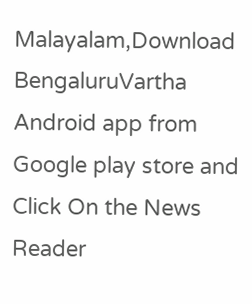Malayalam,Download BengaluruVartha Android app from Google play store and Click On the News Reader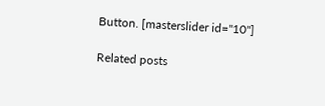Button. [masterslider id="10"]

Related posts